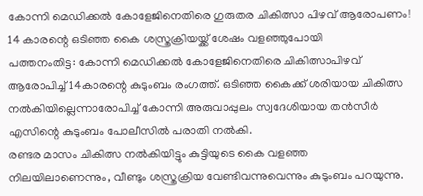കോന്നി മെഡിക്കൽ കോളേജിനെതിരെ ഗുരുതര ചികിത്സാ പിഴവ് ആരോപണം! 14 കാരന്റെ ഒടിഞ്ഞ കൈ ശസ്ത്രക്രിയയ്ക്ക് ശേഷം വളഞ്ഞുപോയി
പത്തനംതിട്ട: കോന്നി മെഡിക്കൽ കോളേജിനെതിരെ ചികിത്സാപിഴവ് ആരോപിച്ച് 14കാരന്റെ കുടുംബം രംഗത്ത്. ഒടിഞ്ഞ കൈക്ക് ശരിയായ ചികിത്സ നൽകിയില്ലെന്നാരോപിച്ച് കോന്നി അരുവാപ്പുലം സ്വദേശിയായ തൻസീർ എസിന്റെ കുടുംബം പോലീസിൽ പരാതി നൽകി.
രണ്ടര മാസം ചികിത്സ നൽകിയിട്ടും കുട്ടിയുടെ കൈ വളഞ്ഞ നിലയിലാണെന്നും, വീണ്ടും ശസ്ത്രക്രിയ വേണ്ടിവന്നുവെന്നും കുടുംബം പറയുന്നു.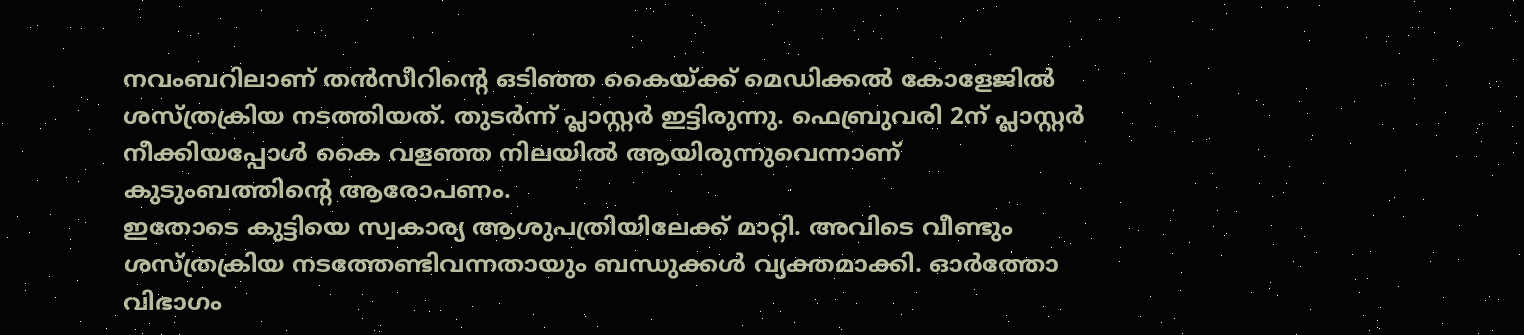നവംബറിലാണ് തൻസീറിന്റെ ഒടിഞ്ഞ കൈയ്ക്ക് മെഡിക്കൽ കോളേജിൽ ശസ്ത്രക്രിയ നടത്തിയത്. തുടർന്ന് പ്ലാസ്റ്റർ ഇട്ടിരുന്നു. ഫെബ്രുവരി 2ന് പ്ലാസ്റ്റർ നീക്കിയപ്പോൾ കൈ വളഞ്ഞ നിലയിൽ ആയിരുന്നുവെന്നാണ് കുടുംബത്തിന്റെ ആരോപണം.
ഇതോടെ കുട്ടിയെ സ്വകാര്യ ആശുപത്രിയിലേക്ക് മാറ്റി. അവിടെ വീണ്ടും ശസ്ത്രക്രിയ നടത്തേണ്ടിവന്നതായും ബന്ധുക്കൾ വ്യക്തമാക്കി. ഓർത്തോ വിഭാഗം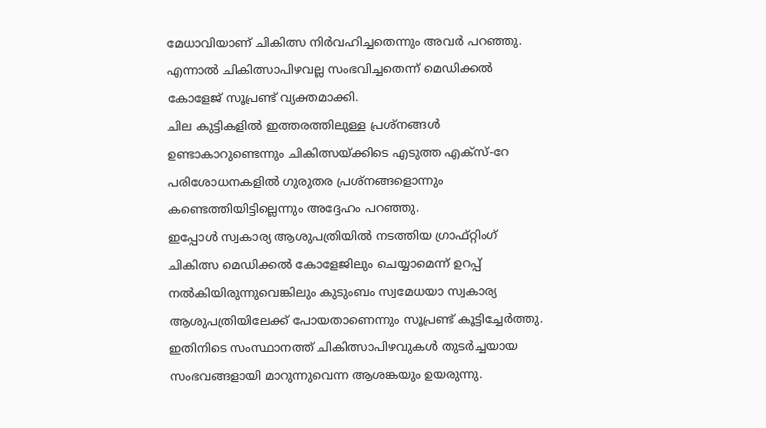മേധാവിയാണ് ചികിത്സ നിർവഹിച്ചതെന്നും അവർ പറഞ്ഞു.
എന്നാൽ ചികിത്സാപിഴവല്ല സംഭവിച്ചതെന്ന് മെഡിക്കൽ കോളേജ് സൂപ്രണ്ട് വ്യക്തമാക്കി.
ചില കുട്ടികളിൽ ഇത്തരത്തിലുള്ള പ്രശ്നങ്ങൾ ഉണ്ടാകാറുണ്ടെന്നും ചികിത്സയ്ക്കിടെ എടുത്ത എക്സ്-റേ പരിശോധനകളിൽ ഗുരുതര പ്രശ്നങ്ങളൊന്നും കണ്ടെത്തിയിട്ടില്ലെന്നും അദ്ദേഹം പറഞ്ഞു.
ഇപ്പോൾ സ്വകാര്യ ആശുപത്രിയിൽ നടത്തിയ ഗ്രാഫ്റ്റിംഗ് ചികിത്സ മെഡിക്കൽ കോളേജിലും ചെയ്യാമെന്ന് ഉറപ്പ് നൽകിയിരുന്നുവെങ്കിലും കുടുംബം സ്വമേധയാ സ്വകാര്യ ആശുപത്രിയിലേക്ക് പോയതാണെന്നും സൂപ്രണ്ട് കൂട്ടിച്ചേർത്തു.
ഇതിനിടെ സംസ്ഥാനത്ത് ചികിത്സാപിഴവുകൾ തുടർച്ചയായ സംഭവങ്ങളായി മാറുന്നുവെന്ന ആശങ്കയും ഉയരുന്നു.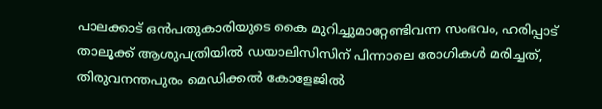പാലക്കാട് ഒൻപതുകാരിയുടെ കൈ മുറിച്ചുമാറ്റേണ്ടിവന്ന സംഭവം, ഹരിപ്പാട് താലൂക്ക് ആശുപത്രിയിൽ ഡയാലിസിസിന് പിന്നാലെ രോഗികൾ മരിച്ചത്, തിരുവനന്തപുരം മെഡിക്കൽ കോളേജിൽ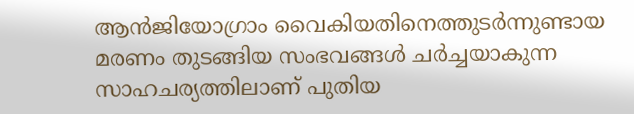ആൻജിയോഗ്രാം വൈകിയതിനെത്തുടർന്നുണ്ടായ മരണം തുടങ്ങിയ സംഭവങ്ങൾ ചർച്ചയാകുന്ന സാഹചര്യത്തിലാണ് പുതിയ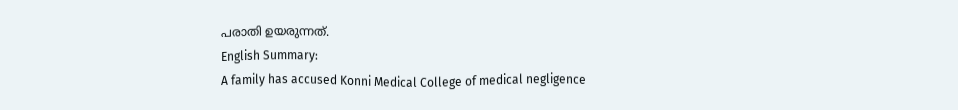പരാതി ഉയരുന്നത്.
English Summary:
A family has accused Konni Medical College of medical negligence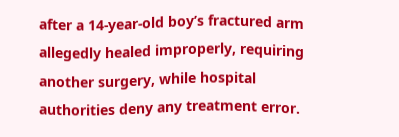after a 14-year-old boy’s fractured arm allegedly healed improperly, requiring another surgery, while hospital authorities deny any treatment error.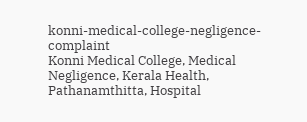konni-medical-college-negligence-complaint
Konni Medical College, Medical Negligence, Kerala Health, Pathanamthitta, Hospital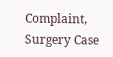Complaint, Surgery Case